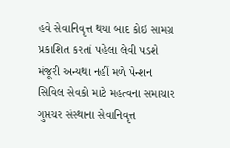હવે સેવાનિવૃત્ત થયા બાદ કોઇ સામગ્ર પ્રકાશિત કરતાં પહેલા લેવી પડશે મંજૂરી અન્યથા નહીં મળે પેન્શન
સિવિલ સેવકો માટે મહત્વના સમાચાર ગુપ્તચર સંસ્થાના સેવાનિવૃત્ત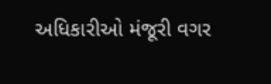અધિકારીઓ મંજૂરી વગર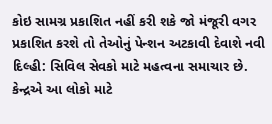કોઇ સામગ્ર પ્રકાશિત નહીં કરી શકે જો મંજૂરી વગર પ્રકાશિત કરશે તો તેઓનું પેન્શન અટકાવી દેવાશે નવી દિલ્હી: સિવિલ સેવકો માટે મહત્વના સમાચાર છે. કેન્દ્રએ આ લોકો માટે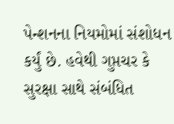પેન્શનના નિયમોમાં સંશોધન કર્યું છે. હવેથી ગુપ્તચર કે સુરક્ષા સાથે સંબંધિત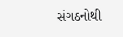સંગઠનોથી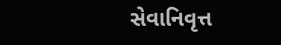સેવાનિવૃત્ત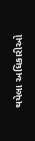થયેલા અધિકારીઓ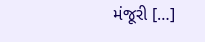મંજૂરી […]